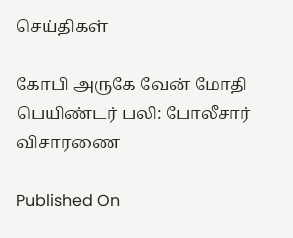செய்திகள்

கோபி அருகே வேன் மோதி பெயிண்டர் பலி: போலீசார் விசாரணை

Published On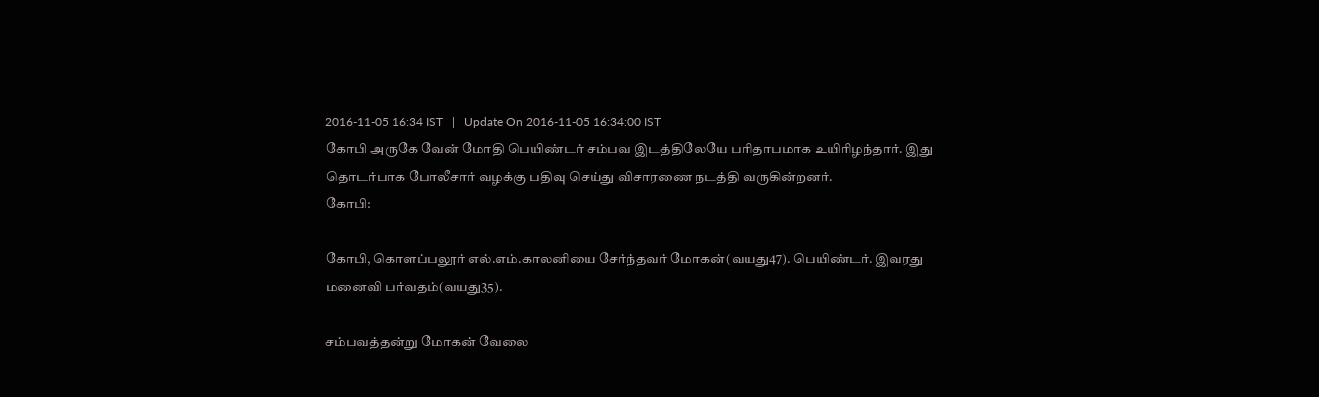2016-11-05 16:34 IST   |   Update On 2016-11-05 16:34:00 IST
கோபி அருகே வேன் மோதி பெயிண்டர் சம்பவ இடத்திலேயே பரிதாபமாக உயிரிழந்தார். இது தொடர்பாக போலீசார் வழக்கு பதிவு செய்து விசாரணை நடத்தி வருகின்றனர்.
கோபி:

கோபி, கொளப்பலூர் எல்.எம்.காலனியை சேர்ந்தவர் மோகன்(வயது47). பெயிண்டர். இவரது மனைவி பர்வதம்(வயது35).

சம்பவத்தன்று மோகன் வேலை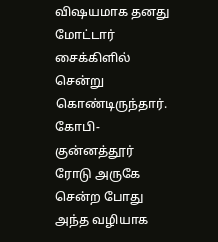வி‌ஷயமாக தனது மோட்டார் சைக்கிளில் சென்று கொண்டிருந்தார். கோபி-குன்னத்தூர் ரோடு அருகே சென்ற போது அந்த வழியாக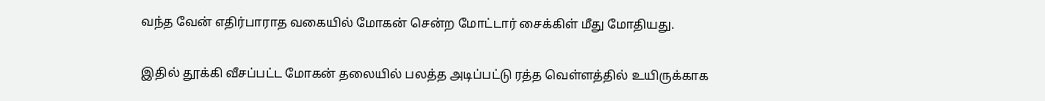வந்த வேன் எதிர்பாராத வகையில் மோகன் சென்ற மோட்டார் சைக்கிள் மீது மோதியது.

இதில் தூக்கி வீசப்பட்ட மோகன் தலையில் பலத்த அடிப்பட்டு ரத்த வெள்ளத்தில் உயிருக்காக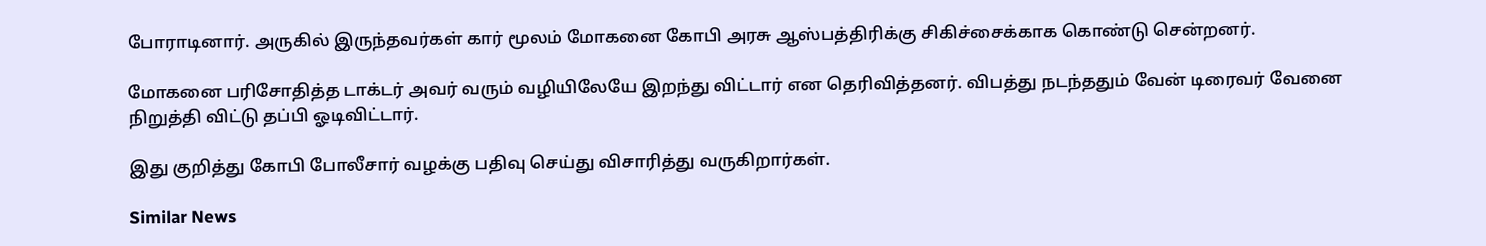போராடினார். அருகில் இருந்தவர்கள் கார் மூலம் மோகனை கோபி அரசு ஆஸ்பத்திரிக்கு சிகிச்சைக்காக கொண்டு சென்றனர்.

மோகனை பரிசோதித்த டாக்டர் அவர் வரும் வழியிலேயே இறந்து விட்டார் என தெரிவித்தனர். விபத்து நடந்ததும் வேன் டிரைவர் வேனை நிறுத்தி விட்டு தப்பி ஓடிவிட்டார்.

இது குறித்து கோபி போலீசார் வழக்கு பதிவு செய்து விசாரித்து வருகிறார்கள்.

Similar News